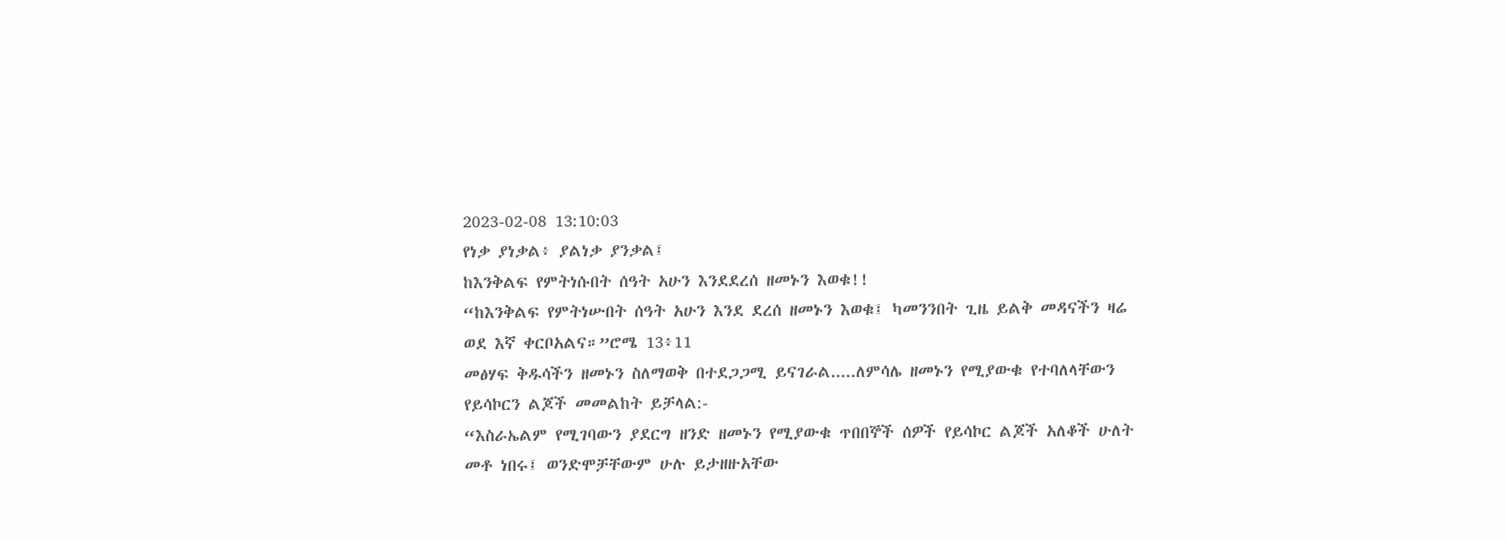2023-02-08 13:10:03
የነቃ ያነቃል፥ ያልነቃ ያንቃል፤
ከእንቅልፍ የምትነሱበት ሰዓት አሁን እንደደረሰ ዘመኑን እወቁ!!
“ከእንቅልፍ የምትነሡበት ሰዓት አሁን እንደ ደረሰ ዘመኑን እወቁ፤ ካመንንበት ጊዜ ይልቅ መዳናችን ዛሬ ወደ እኛ ቀርቦአልና።”ሮሜ 13፥11
መፅሃፍ ቅዱሳችን ዘመኑን ስለማወቅ በተደጋጋሚ ይናገራል.....ለምሳሌ ዘመኑን የሚያውቁ የተባለላቸውን የይሳኮርን ልጆች መመልከት ይቻላል:-
“እስራኤልም የሚገባውን ያደርግ ዘንድ ዘመኑን የሚያውቁ ጥበበኞች ሰዎች የይሳኮር ልጆች አለቆች ሁለት መቶ ነበሩ፤ ወንድሞቻቸውም ሁሉ ይታዘዙአቸው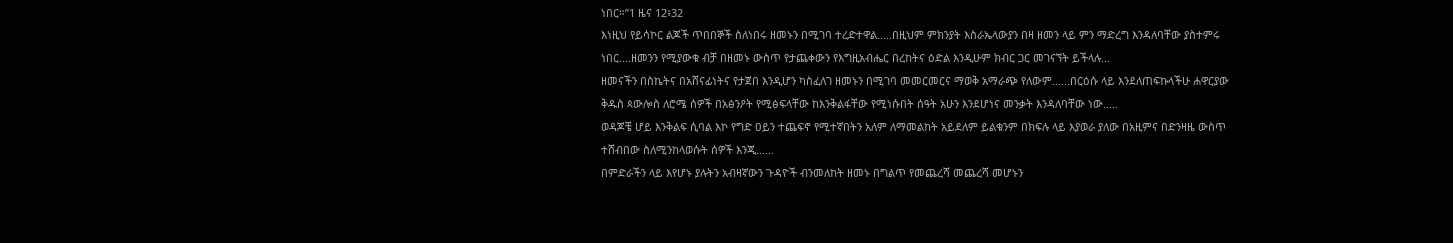ነበር።”1 ዜና 12፥32
እነዚህ የይሳኮር ልጆች ጥበበኞች ስለነበሩ ዘመኑን በሚገባ ተረድተዋል.....በዚህም ምክንያት እስራኤላውያን በዛ ዘመን ላይ ምን ማድረግ እንዳለባቸው ያስተምሩ ነበር....ዘመንን የሚያውቁ ብቻ በዘመኑ ውስጥ የታጨቀውን የእግዚአብሔር በረከትና ዕድል እንዲሁም ክብር ጋር መገናኘት ይችላሉ...
ዘመናችን በስኬትና በአሸናፊነትና የታጀበ እንዲሆን ካስፈለገ ዘመኑን በሚገባ መመርመርና ማወቅ አማራጭ የለውም......በርዕሱ ላይ እንደለጠፍኩላችሁ ሐዋርያው ቅዱስ ጳውሎስ ለሮሜ ሰዎች በአፅንዖት የሚፅፍላቸው ከእንቅልፋቸው የሚነሱበት ሰዓት አሁን እንደሆነና መንቃት እንዳለባቸው ነው.....
ወዳጆቼ ሆይ እንቅልፍ ሲባል እኮ የግድ ዐይን ተጨፍኖ የሚተኛበትን አለም ለማመልከት አይደለም ይልቁንም በክፍሉ ላይ እያወራ ያለው በአዚምና በድንዛዜ ውስጥ ተሸብበው ስለሚንከላወሱት ሰዎች እንጂ......
በምድራችን ላይ እየሆኑ ያሉትን አብዛኛውን ጉዳዮች ብንመለከት ዘመኑ በግልጥ የመጨረሻ መጨረሻ መሆኑን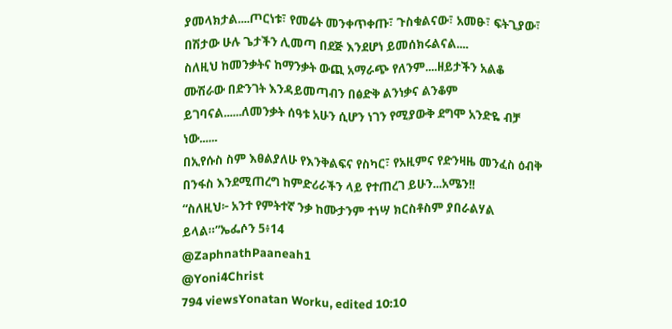ያመላክታል....ጦርነቱ፣ የመሬት መንቀጥቀጡ፣ ጉስቁልናው፣ አመፁ፣ ፍትጊያው፣ በሽታው ሁሉ ጌታችን ሊመጣ በደጅ እንደሆነ ይመሰክሩልናል....
ስለዚህ ከመንቃትና ከማንቃት ውጪ አማራጭ የለንም....ዘይታችን አልቆ ሙሽራው በድንገት እንዳይመጣብን በፅድቅ ልንነቃና ልንቆም ይገባናል......ለመንቃት ሰዓቱ አሁን ሲሆን ነገን የሚያውቅ ደግሞ አንድዬ ብቻ ነው......
በኢየሱስ ስም እፀልያለሁ የእንቅልፍና የስካር፣ የአዚምና የድንዛዜ መንፈስ ዕብቅ በንፋስ እንደሚጠረግ ከምድሪራችን ላይ የተጠረገ ይሁን...አሜን!!
“ስለዚህ፦ አንተ የምትተኛ ንቃ ከሙታንም ተነሣ ክርስቶስም ያበራልሃል ይላል።”ኤፌሶን 5፥14
@ZaphnathPaaneah1
@Yoni4Christ
794 viewsYonatan Worku, edited 10:10